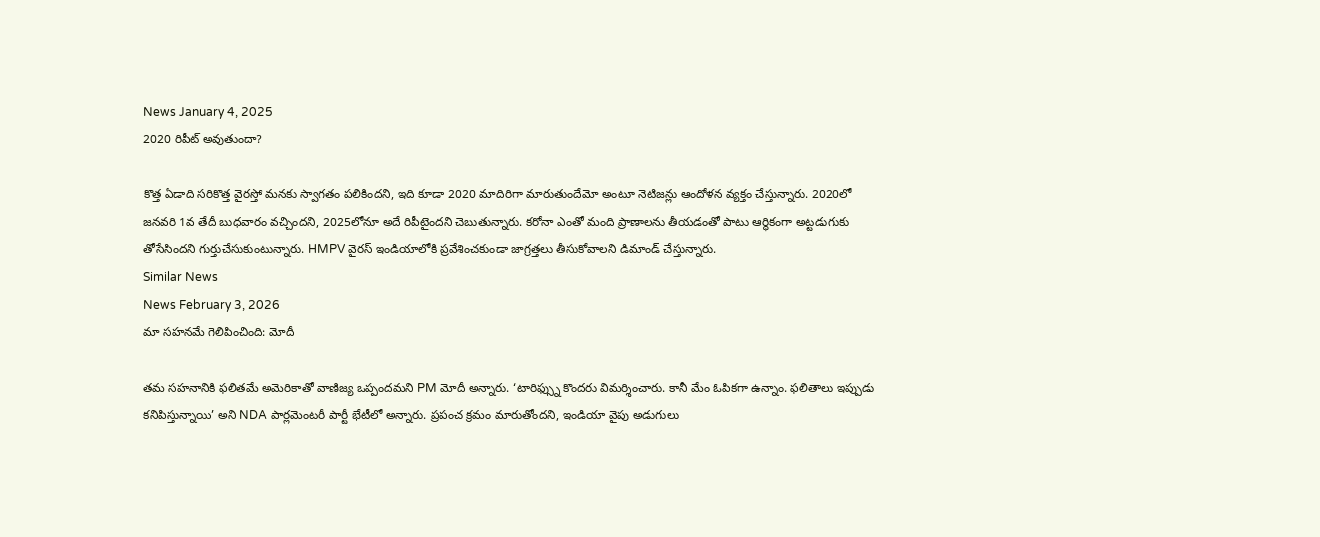News January 4, 2025
2020 రిపీట్ అవుతుందా?

కొత్త ఏడాది సరికొత్త వైరస్తో మనకు స్వాగతం పలికిందని, ఇది కూడా 2020 మాదిరిగా మారుతుందేమో అంటూ నెటిజన్లు ఆందోళన వ్యక్తం చేస్తున్నారు. 2020లో జనవరి 1వ తేదీ బుధవారం వచ్చిందని, 2025లోనూ అదే రిపీటైందని చెబుతున్నారు. కరోనా ఎంతో మంది ప్రాణాలను తీయడంతో పాటు ఆర్థికంగా అట్టడుగుకు తోసేసిందని గుర్తుచేసుకుంటున్నారు. HMPV వైరస్ ఇండియాలోకి ప్రవేశించకుండా జాగ్రత్తలు తీసుకోవాలని డిమాండ్ చేస్తున్నారు.
Similar News
News February 3, 2026
మా సహనమే గెలిపించింది: మోదీ

తమ సహనానికి ఫలితమే అమెరికాతో వాణిజ్య ఒప్పందమని PM మోదీ అన్నారు. ‘టారిఫ్స్ను కొందరు విమర్శించారు. కానీ మేం ఓపికగా ఉన్నాం. ఫలితాలు ఇప్పుడు కనిపిస్తున్నాయి’ అని NDA పార్లమెంటరీ పార్టీ భేటీలో అన్నారు. ప్రపంచ క్రమం మారుతోందని, ఇండియా వైపు అడుగులు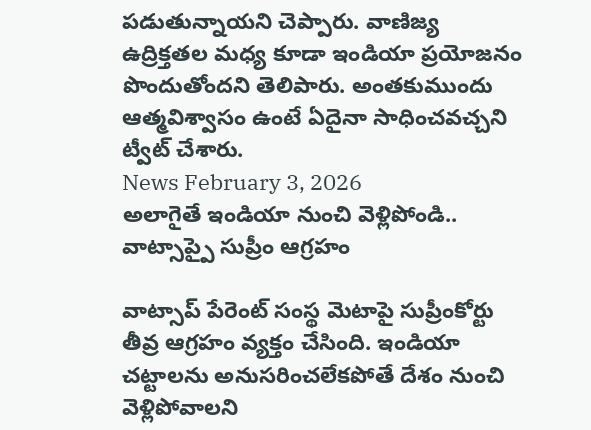పడుతున్నాయని చెప్పారు. వాణిజ్య ఉద్రిక్తతల మధ్య కూడా ఇండియా ప్రయోజనం పొందుతోందని తెలిపారు. అంతకుముందు ఆత్మవిశ్వాసం ఉంటే ఏదైనా సాధించవచ్చని ట్వీట్ చేశారు.
News February 3, 2026
అలాగైతే ఇండియా నుంచి వెళ్లిపోండి.. వాట్సాప్పై సుప్రీం ఆగ్రహం

వాట్సాప్ పేరెంట్ సంస్థ మెటాపై సుప్రీంకోర్టు తీవ్ర ఆగ్రహం వ్యక్తం చేసింది. ఇండియా చట్టాలను అనుసరించలేకపోతే దేశం నుంచి వెళ్లిపోవాలని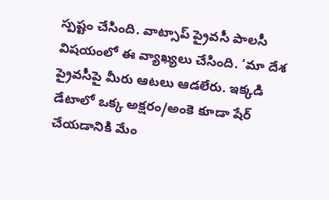స్పష్టం చేసింది. వాట్సాప్ ప్రైవసీ పాలసీ విషయంలో ఈ వ్యాఖ్యలు చేసింది. ‘మా దేశ ప్రైవసీపై మీరు ఆటలు ఆడలేరు. ఇక్కడి డేటాలో ఒక్క అక్షరం/అంకె కూడా షేర్ చేయడానికి మేం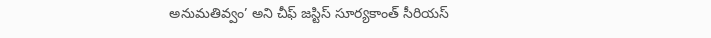అనుమతివ్వం’ అని చీఫ్ జస్టిస్ సూర్యకాంత్ సీరియస్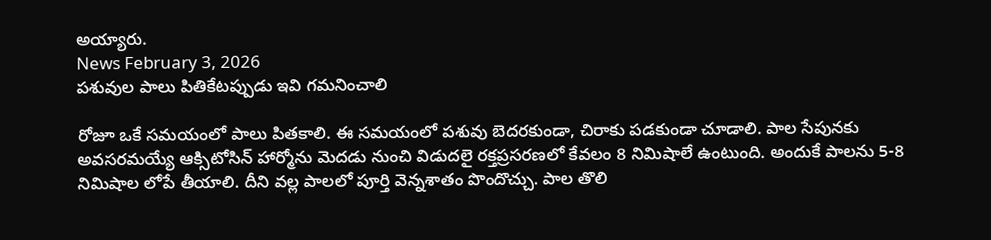అయ్యారు.
News February 3, 2026
పశువుల పాలు పితికేటప్పుడు ఇవి గమనించాలి

రోజూ ఒకే సమయంలో పాలు పితకాలి. ఈ సమయంలో పశువు బెదరకుండా, చిరాకు పడకుండా చూడాలి. పాల సేపునకు అవసరమయ్యే ఆక్సిటోసిన్ హార్మోను మెదడు నుంచి విడుదలై రక్తప్రసరణలో కేవలం 8 నిమిషాలే ఉంటుంది. అందుకే పాలను 5-8 నిమిషాల లోపే తీయాలి. దీని వల్ల పాలలో పూర్తి వెన్నశాతం పొందొచ్చు. పాల తొలి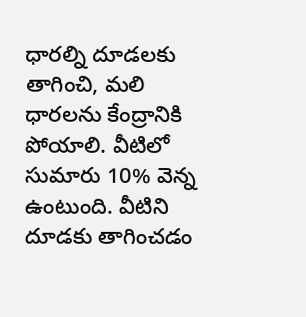ధారల్ని దూడలకు తాగించి, మలి ధారలను కేంద్రానికి పోయాలి. వీటిలో సుమారు 10% వెన్న ఉంటుంది. వీటిని దూడకు తాగించడం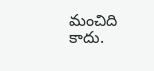మంచిది కాదు.